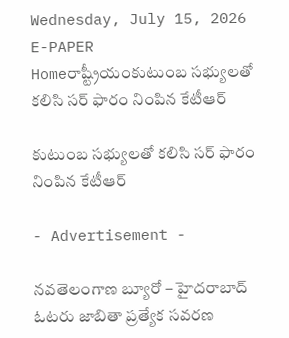Wednesday, July 15, 2026
E-PAPER
Homeరాష్ట్రీయంకుటుంబ సభ్యులతో కలిసి సర్‌ ఫారం నింపిన కేటీఆర్‌

కుటుంబ సభ్యులతో కలిసి సర్‌ ఫారం నింపిన కేటీఆర్‌

- Advertisement -

నవతెలంగాణ బ్యూరో – హైదరాబాద్‌
ఓటరు జాబితా ప్రత్యేక సవరణ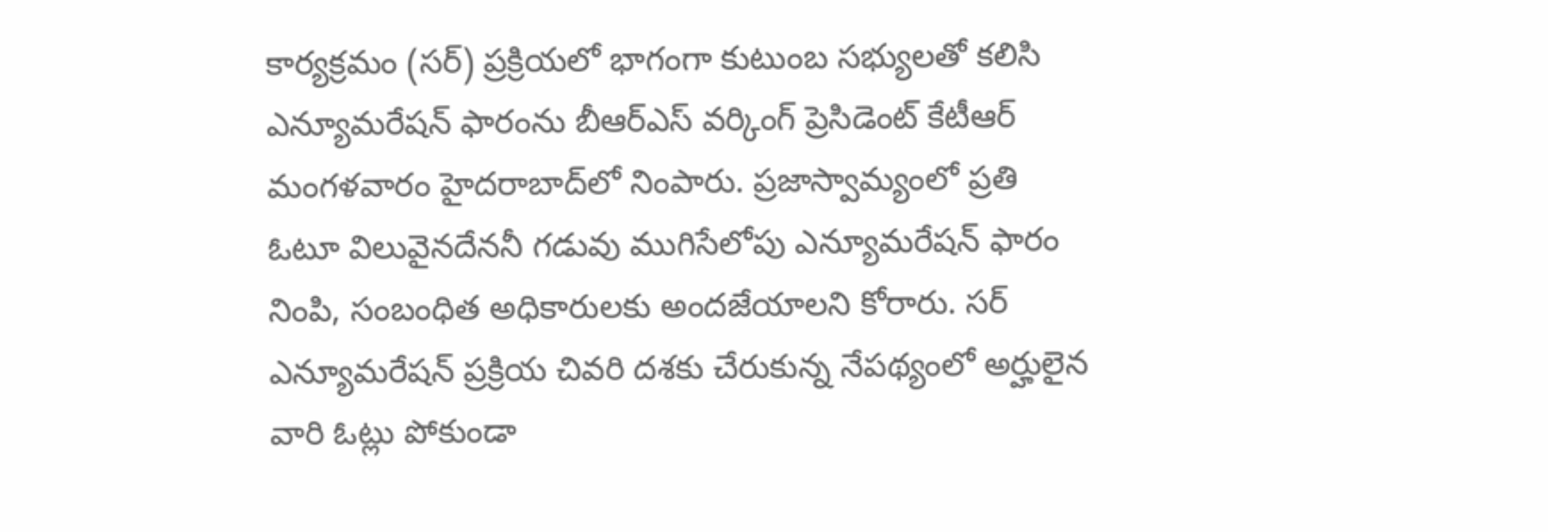కార్యక్రమం (సర్‌) ప్రక్రియలో భాగంగా కుటుంబ సభ్యులతో కలిసి ఎన్యూమరేషన్ ఫారంను బీఆర్‌ఎస్‌ ‌వర్కింగ్‌ ‌ప్రెసిడెంట్‌ ‌కేటీఆర్‌ మంగళవారం హైదరాబాద్‌‌లో నింపా‌రు. ప్రజాస్వామ్యంలో ప్రతి ఓటూ విలువైనదేననీ గడువు ముగిసేలోపు ఎన్యూమరేషన్ ఫారం నింపి, సంబంధిత అధికారులకు అందజేయాలని కోరారు. సర్‌ ఎన్యూమరేషన్ ప్రక్రియ చివరి దశకు చేరుకున్న నేపథ్యంలో అర్హులైన వారి ఓట్లు పోకుండా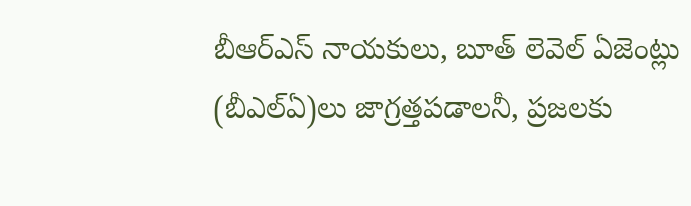బీఆర్ఎస్ నాయకులు, బూత్ లెవెల్ ఏజెంట్లు (బీఎల్‌ఏ)లు జాగ్రత్తపడాలనీ, ప్రజలకు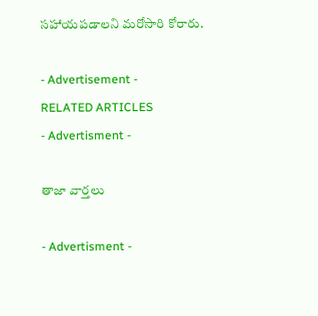సహాయపడాలని మరోసారి కోరారు.

- Advertisement -
RELATED ARTICLES
- Advertisment -

తాజా వార్తలు

- Advertisment -